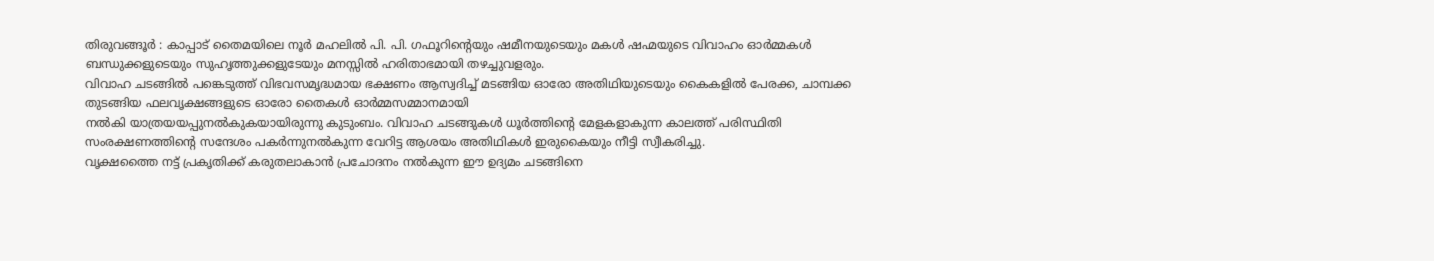തിരുവങ്ങൂർ : കാപ്പാട് തൈമയിലെ നൂർ മഹലിൽ പി. പി. ഗഫൂറിന്റെയും ഷമീനയുടെയും മകൾ ഷഹ്മയുടെ വിവാഹം ഓർമ്മകൾ ബന്ധുക്കളുടെയും സുഹൃത്തുക്കളുടേയും മനസ്സിൽ ഹരിതാഭമായി തഴച്ചുവളരും.
വിവാഹ ചടങ്ങിൽ പങ്കെടുത്ത് വിഭവസമൃദ്ധമായ ഭക്ഷണം ആസ്വദിച്ച് മടങ്ങിയ ഓരോ അതിഥിയുടെയും കൈകളിൽ പേരക്ക, ചാമ്പക്ക തുടങ്ങിയ ഫലവൃക്ഷങ്ങളുടെ ഓരോ തൈകൾ ഓർമ്മസമ്മാനമായി
നൽകി യാത്രയയപ്പുനൽകുകയായിരുന്നു കുടുംബം. വിവാഹ ചടങ്ങുകൾ ധൂർത്തിൻ്റെ മേളകളാകുന്ന കാലത്ത് പരിസ്ഥിതി സംരക്ഷണത്തിന്റെ സന്ദേശം പകർന്നുനൽകുന്ന വേറിട്ട ആശയം അതിഥികൾ ഇരുകൈയും നീട്ടി സ്വീകരിച്ചു.
വൃക്ഷത്തൈ നട്ട് പ്രകൃതിക്ക് കരുതലാകാൻ പ്രചോദനം നൽകുന്ന ഈ ഉദ്യമം ചടങ്ങിനെ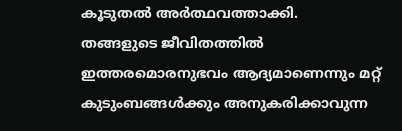കൂടുതൽ അർത്ഥവത്താക്കി.
തങ്ങളുടെ ജീവിതത്തിൽ ഇത്തരമൊരനുഭവം ആദ്യമാണെന്നും മറ്റ് കുടുംബങ്ങൾക്കും അനുകരിക്കാവുന്ന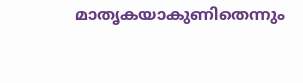മാതൃകയാകുണിതെന്നും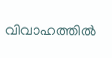വിവാഹത്തിൽ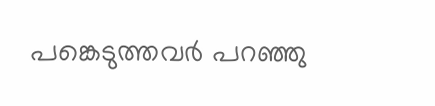പങ്കെടുത്തവർ പറഞ്ഞു